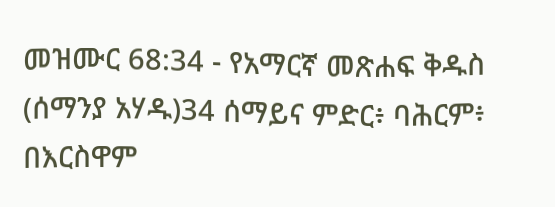መዝሙር 68:34 - የአማርኛ መጽሐፍ ቅዱስ (ሰማንያ አሃዱ)34 ሰማይና ምድር፥ ባሕርም፥ በእርስዋም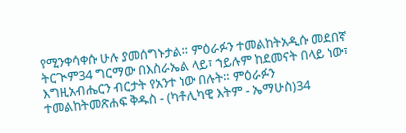የሚንቀሳቀሱ ሁሉ ያመሰግኑታል። ምዕራፉን ተመልከትአዲሱ መደበኛ ትርጒም34 ግርማው በእስራኤል ላይ፣ ኀይሉም ከደመናት በላይ ነው፣ እግዚአብሔርን ብርታት የአንተ ነው በሉት። ምዕራፉን ተመልከትመጽሐፍ ቅዱስ - (ካቶሊካዊ እትም - ኤማሁስ)34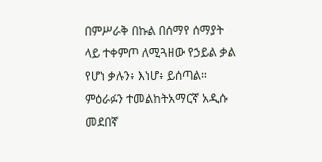በምሥራቅ በኩል በሰማየ ሰማያት ላይ ተቀምጦ ለሚጓዘው የኃይል ቃል የሆነ ቃሉን፥ እነሆ፥ ይሰጣል። ምዕራፉን ተመልከትአማርኛ አዲሱ መደበኛ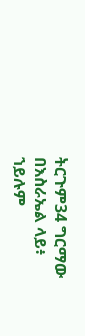ትርጉም34 ግርማው በእስራኤል ላይ፥ ኀይሉም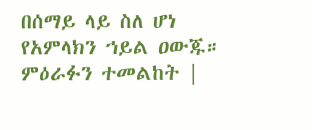በሰማይ ላይ ስለ ሆነ የአምላክን ኀይል ዐውጁ። ምዕራፉን ተመልከት |